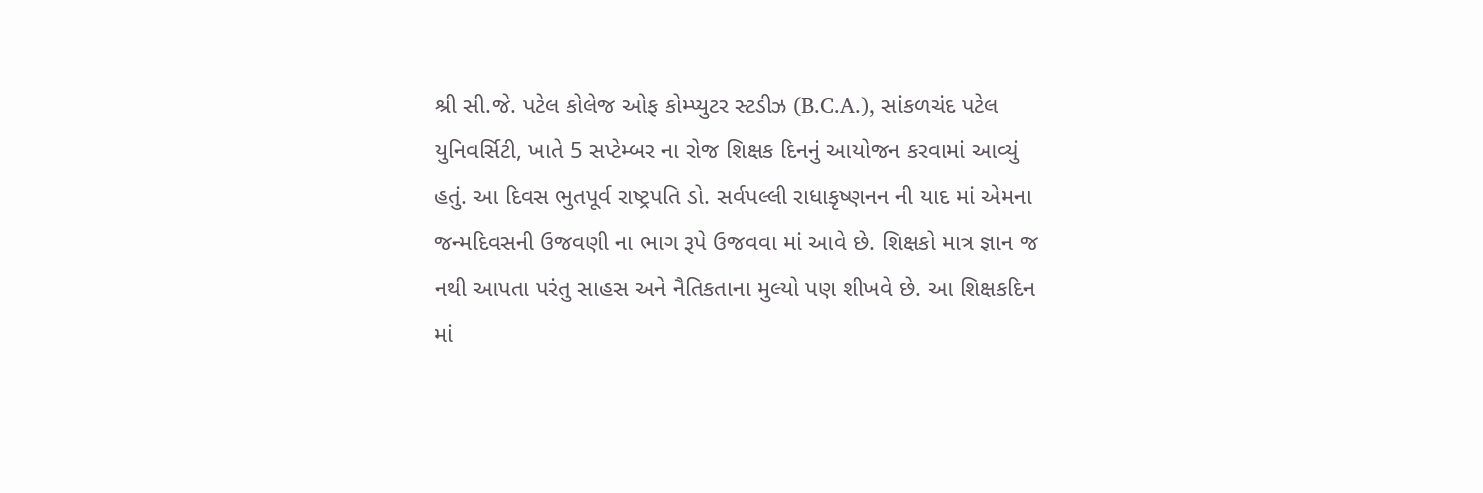શ્રી સી.જે. પટેલ કોલેજ ઓફ કોમ્પ્યુટર સ્ટડીઝ (B.C.A.), સાંકળચંદ પટેલ યુનિવર્સિટી, ખાતે 5 સપ્ટેમ્બર ના રોજ શિક્ષક દિનનું આયોજન કરવામાં આવ્યું હતું. આ દિવસ ભુતપૂર્વ રાષ્ટ્રપતિ ડો. સર્વપલ્લી રાધાકૃષ્ણનન ની યાદ માં એમના જન્મદિવસની ઉજવણી ના ભાગ રૂપે ઉજવવા માં આવે છે. શિક્ષકો માત્ર જ્ઞાન જ નથી આપતા પરંતુ સાહસ અને નૈતિકતાના મુલ્યો પણ શીખવે છે. આ શિક્ષકદિન માં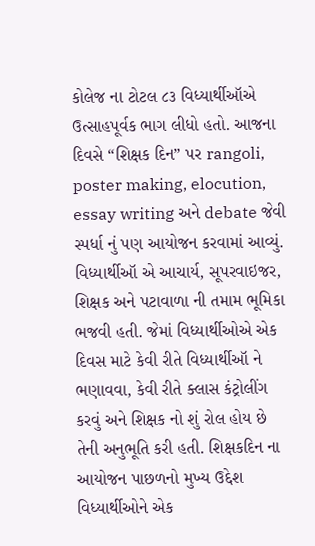કોલેજ ના ટોટલ ૮૩ વિધ્યાર્થીઑએ ઉત્સાહપૂર્વક ભાગ લીધો હતો. આજના દિવસે “શિક્ષક દિન” પર rangoli, poster making, elocution, essay writing અને debate જેવી સ્પર્ધા નું પણ આયોજન કરવામાં આવ્યું. વિધ્યાર્થીઑ એ આચાર્ય, સૂપરવાઇજર, શિક્ષક અને પટાવાળા ની તમામ ભૂમિકા ભજવી હતી. જેમાં વિધ્યાર્થીઓએ એક દિવસ માટે કેવી રીતે વિધ્યાર્થીઑ ને ભણાવવા, કેવી રીતે ક્લાસ કંટ્રોલીંગ કરવું અને શિક્ષક નો શું રોલ હોય છે તેની અનુભૂતિ કરી હતી. શિક્ષકદિન ના આયોજન પાછળનો મુખ્ય ઉદ્દેશ વિધ્યાર્થીઓને એક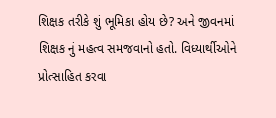શિક્ષક તરીકે શું ભૂમિકા હોય છે? અને જીવનમાં શિક્ષક નું મહત્વ સમજવાનો હતો. વિધ્યાર્થીઓને પ્રોત્સાહિત કરવા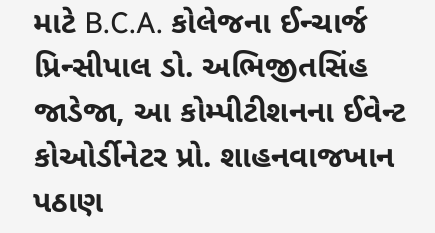માટે B.C.A. કોલેજના ઈન્ચાર્જ પ્રિન્સીપાલ ડો. અભિજીતસિંહ જાડેજા, આ કોમ્પીટીશનના ઈવેન્ટ કોઓર્ડીનેટર પ્રો. શાહનવાજખાન પઠાણ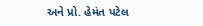અને પ્રો. હેમંત પટેલ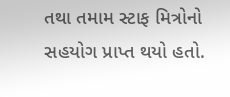તથા તમામ સ્ટાફ મિત્રોનો સહયોગ પ્રાપ્ત થયો હતો.